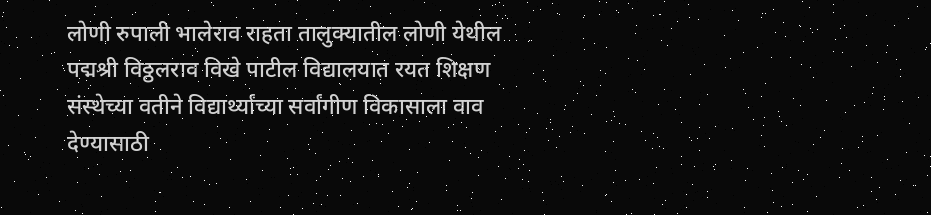लोणी रुपाली भालेराव राहता तालुक्यातील लोणी येथील पद्मश्री विठ्ठलराव विखे पाटील विद्यालयात रयत शिक्षण संस्थेच्या वतीने विद्यार्थ्यांच्या सर्वांगीण विकासाला वाव देण्यासाठी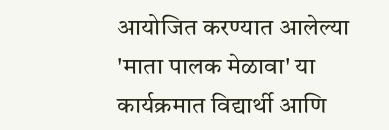आयोजित करण्यात आलेल्या 'माता पालक मेळावा' या कार्यक्रमात विद्यार्थी आणि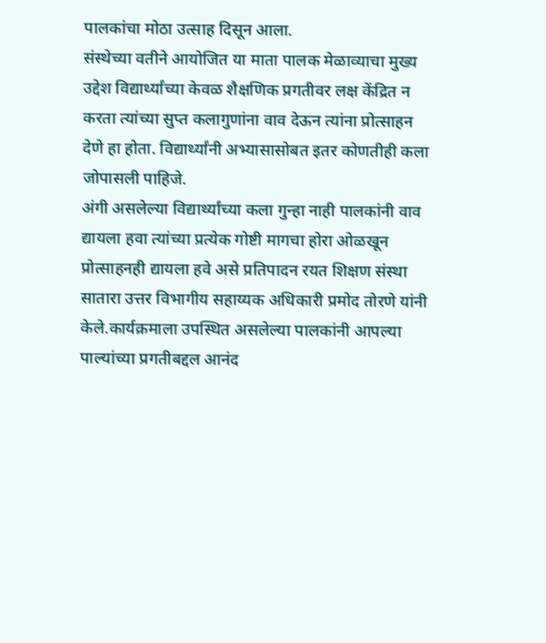पालकांचा मोठा उत्साह दिसून आला.
संस्थेच्या वतीने आयोजित या माता पालक मेळाव्याचा मुख्य उद्देश विद्यार्थ्यांच्या केवळ शैक्षणिक प्रगतीवर लक्ष केंद्रित न करता त्यांच्या सुप्त कलागुणांना वाव देऊन त्यांना प्रोत्साहन देणे हा होता. विद्यार्थ्यांनी अभ्यासासोबत इतर कोणतीही कला जोपासली पाहिजे.
अंगी असलेल्या विद्यार्थ्यांच्या कला गुन्हा नाही पालकांनी वाव द्यायला हवा त्यांच्या प्रत्येक गोष्टी मागचा होरा ओळखून प्रोत्साहनही द्यायला हवे असे प्रतिपादन रयत शिक्षण संस्था सातारा उत्तर विभागीय सहाय्यक अधिकारी प्रमोद तोरणे यांनी केले.कार्यक्रमाला उपस्थित असलेल्या पालकांनी आपल्या पाल्यांच्या प्रगतीबद्दल आनंद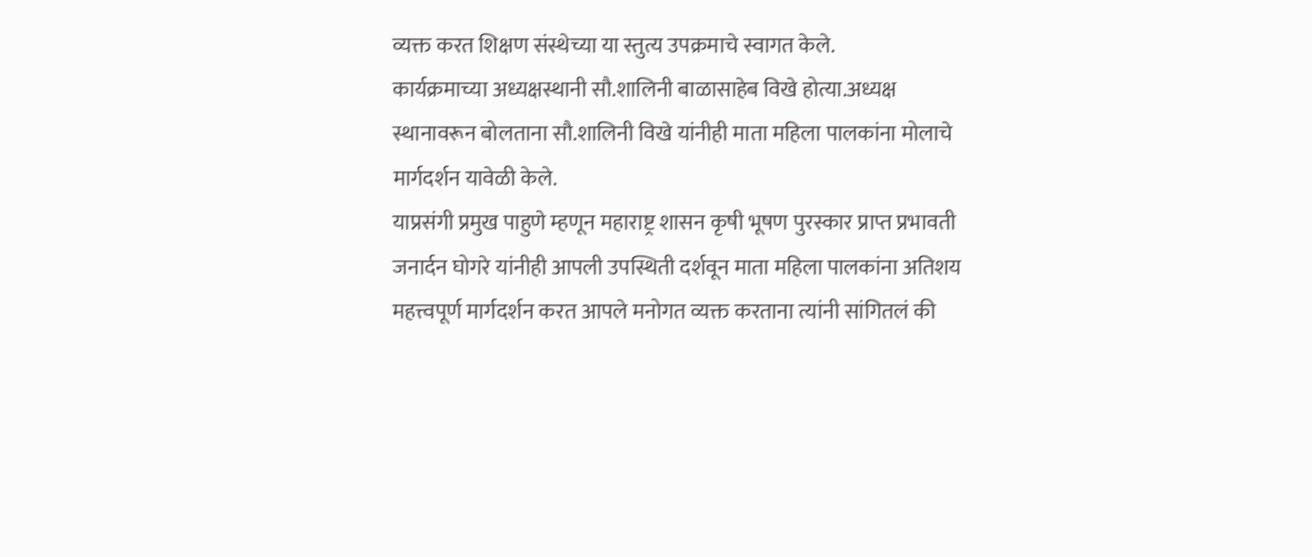व्यक्त करत शिक्षण संस्थेच्या या स्तुत्य उपक्रमाचे स्वागत केले.
कार्यक्रमाच्या अध्यक्षस्थानी सौ.शालिनी बाळासाहेब विखे होत्या.अध्यक्ष स्थानावरून बोलताना सौ.शालिनी विखे यांनीही माता महिला पालकांना मोलाचे मार्गदर्शन यावेळी केले.
याप्रसंगी प्रमुख पाहुणे म्हणून महाराष्ट्र शासन कृषी भूषण पुरस्कार प्राप्त प्रभावती जनार्दन घोगरे यांनीही आपली उपस्थिती दर्शवून माता महिला पालकांना अतिशय महत्त्वपूर्ण मार्गदर्शन करत आपले मनोगत व्यक्त करताना त्यांनी सांगितलं की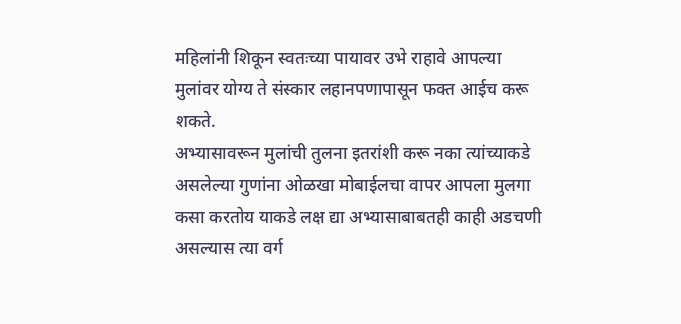महिलांनी शिकून स्वतःच्या पायावर उभे राहावे आपल्या मुलांवर योग्य ते संस्कार लहानपणापासून फक्त आईच करू शकते.
अभ्यासावरून मुलांची तुलना इतरांशी करू नका त्यांच्याकडे असलेल्या गुणांना ओळखा मोबाईलचा वापर आपला मुलगा कसा करतोय याकडे लक्ष द्या अभ्यासाबाबतही काही अडचणी असल्यास त्या वर्ग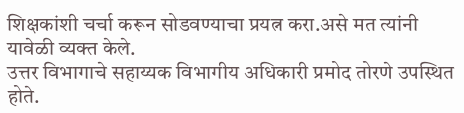शिक्षकांशी चर्चा करून सोडवण्याचा प्रयत्न करा.असे मत त्यांनी यावेळी व्यक्त केले.
उत्तर विभागाचे सहाय्यक विभागीय अधिकारी प्रमोद तोरणे उपस्थित होते.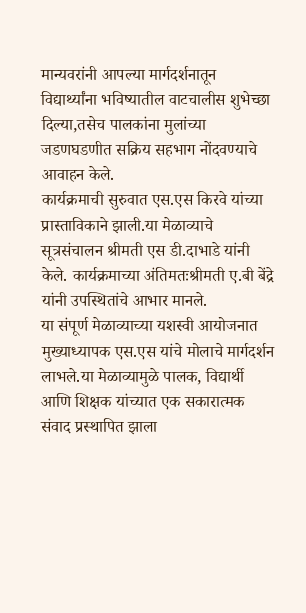मान्यवरांनी आपल्या मार्गदर्शनातून विद्यार्थ्यांना भविष्यातील वाटचालीस शुभेच्छा दिल्या,तसेच पालकांना मुलांच्या जडणघडणीत सक्रिय सहभाग नोंदवण्याचे आवाहन केले.
कार्यक्रमाची सुरुवात एस.एस किरवे यांच्या प्रास्ताविकाने झाली.या मेळाव्याचे सूत्रसंचालन श्रीमती एस डी.दाभाडे यांनी केले. कार्यक्रमाच्या अंतिमतःश्रीमती ए.बी बेंद्रे यांनी उपस्थितांचे आभार मानले.
या संपूर्ण मेळाव्याच्या यशस्वी आयोजनात मुख्याध्यापक एस.एस यांचे मोलाचे मार्गदर्शन लाभले.या मेळाव्यामुळे पालक, विद्यार्थी आणि शिक्षक यांच्यात एक सकारात्मक संवाद प्रस्थापित झाला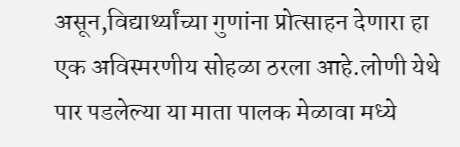असून,विद्यार्थ्यांच्या गुणांना प्रोत्साहन देणारा हा एक अविस्मरणीय सोहळा ठरला आहे.लोणी येथे पार पडलेल्या या माता पालक मेळावा मध्ये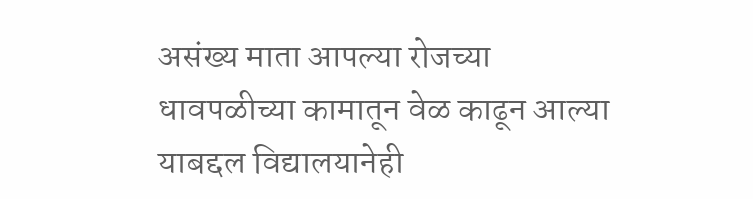असंख्य माता आपल्या रोजच्या धावपळीच्या कामातून वेळ काढून आल्या याबद्दल विद्यालयानेही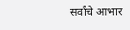सर्वांचे आभार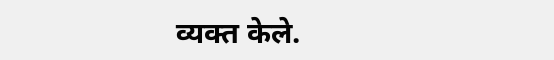व्यक्त केले.